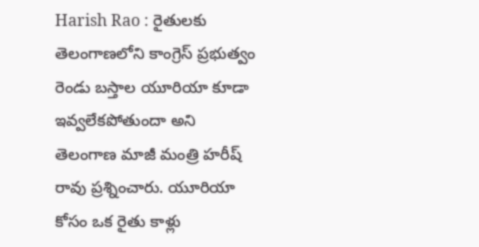Harish Rao : రైతులకు తెలంగాణలోని కాంగ్రెస్ ప్రభుత్వం రెండు బస్తాల యూరియా కూడా ఇవ్వలేకపోతుందా అని తెలంగాణ మాజీ మంత్రి హరీష్ రావు ప్రశ్నించారు. యూరియా కోసం ఒక రైతు కాళ్లు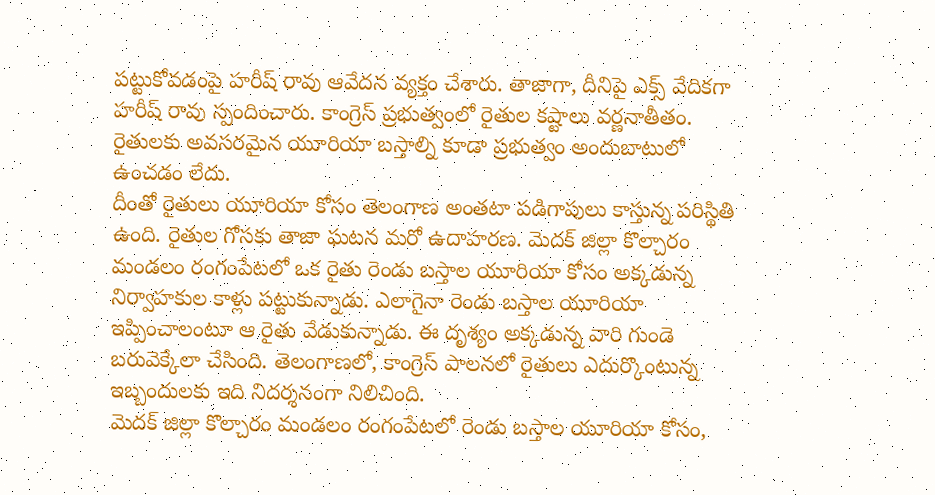పట్టుకోవడంపై హరీష్ రావు ఆవేదన వ్యక్తం చేశారు. తాజాగా, దీనిపై ఎక్స్ వేదికగా హరీష్ రావు స్పందించారు. కాంగ్రెస్ ప్రభుత్వంలో రైతుల కష్టాలు వర్ణనాతీతం. రైతులకు అవసరమైన యూరియా బస్తాల్ని కూడా ప్రభుత్వం అందుబాటులో ఉంచడం లేదు.
దీంతో రైతులు యూరియా కోసం తెలంగాణ అంతటా పడిగాపులు కాస్తున్న పరిస్థితి ఉంది. రైతుల గోసకు తాజా ఘటన మరో ఉదాహరణ. మెదక్ జిల్లా కొల్చారం మండలం రంగంపేటలో ఒక రైతు రెండు బస్తాల యూరియా కోసం అక్కడున్న నిర్వాహకుల కాళ్లు పట్టుకున్నాడు. ఎలాగైనా రెండు బస్తాల యూరియా ఇప్పించాలంటూ ఆ రైతు వేడుకున్నాడు. ఈ దృశ్యం అక్కడున్న వారి గుండె బరువెక్కేలా చేసింది. తెలంగాణలో, కాంగ్రెస్ పాలనలో రైతులు ఎదుర్కొంటున్న ఇబ్బందులకు ఇది నిదర్శనంగా నిలిచింది.
మెదక్ జిల్లా కొల్చారం మండలం రంగంపేటలో రెండు బస్తాల యూరియా కోసం,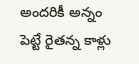అందరికీ అన్నం పెట్టే రైతన్న కాళ్లు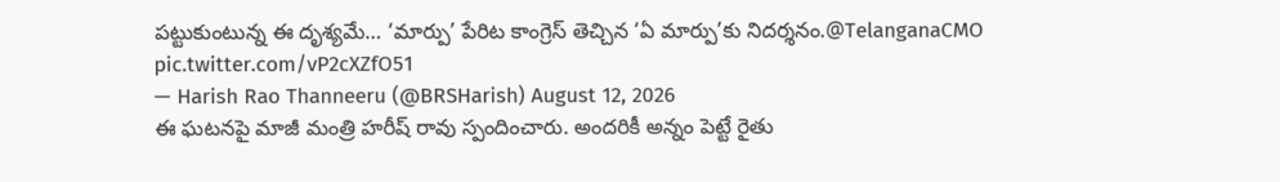పట్టుకుంటున్న ఈ దృశ్యమే… ‘మార్పు’ పేరిట కాంగ్రెస్ తెచ్చిన ‘ఏ మార్పు’కు నిదర్శనం.@TelanganaCMO pic.twitter.com/vP2cXZfO51
— Harish Rao Thanneeru (@BRSHarish) August 12, 2026
ఈ ఘటనపై మాజీ మంత్రి హరీష్ రావు స్పందించారు. అందరికీ అన్నం పెట్టే రైతు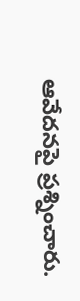ఆవేదనపై ప్రశ్నించారు.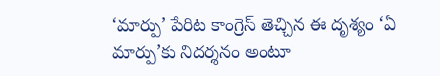‘మార్పు’ పేరిట కాంగ్రెస్ తెచ్చిన ఈ దృశ్యం ‘ఏ మార్పు’కు నిదర్శనం అంటూ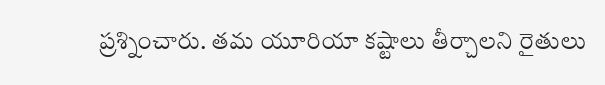ప్రశ్నించారు. తమ యూరియా కష్టాలు తీర్చాలని రైతులు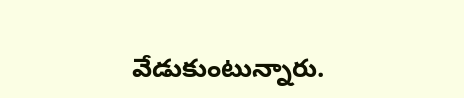వేడుకుంటున్నారు.